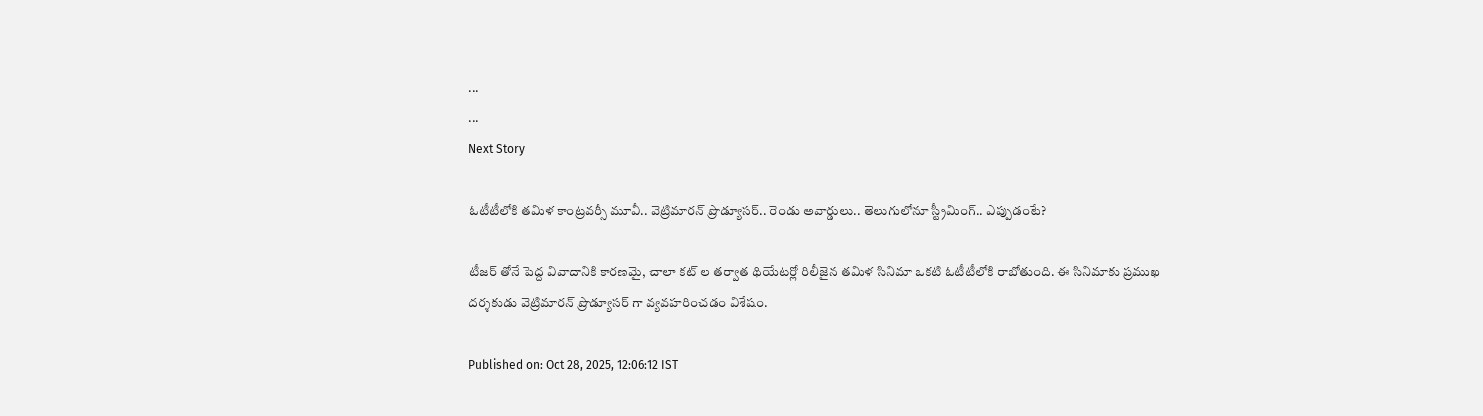...
...
Next Story

ఓటీటీలోకి తమిళ కాంట్రవర్సీ మూవీ.. వెట్రిమారన్ ప్రొడ్యూసర్.. రెండు అవార్డులు.. తెలుగులోనూ స్ట్రీమింగ్.. ఎప్పుడంటే?

టీజర్ తోనే పెద్ద వివాదానికి కారణమై, చాలా కట్ ల తర్వాత థియేటర్లో రిలీజైన తమిళ సినిమా ఒకటి ఓటీటీలోకి రాబోతుంది. ఈ సినిమాకు ప్రముఖ దర్శకుడు వెట్రిమారన్ ప్రొడ్యూసర్ గా వ్యవహరించడం విశేషం.

Published on: Oct 28, 2025, 12:06:12 IST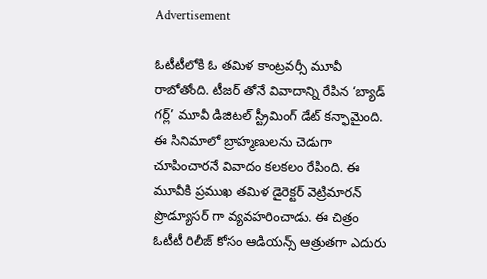Advertisement

ఓటీటీలోకి ఓ తమిళ కాంట్రవర్సీ మూవీ రాబోతోంది. టీజర్ తోనే వివాదాన్ని రేపిన ‘బ్యాడ్ గర్ల్’ మూవీ డిజిటల్ స్ట్రీమింగ్ డేట్ కన్ఫామైంది. ఈ సినిమాలో బ్రాహ్మణులను చెడుగా చూపించారనే వివాదం కలకలం రేపింది. ఈ మూవీకి ప్రముఖ తమిళ డైరెక్టర్ వెట్రిమారన్ ప్రొడ్యూసర్ గా వ్యవహరించాడు. ఈ చిత్రం ఓటీటీ రిలీజ్ కోసం ఆడియన్స్ ఆత్రుతగా ఎదురు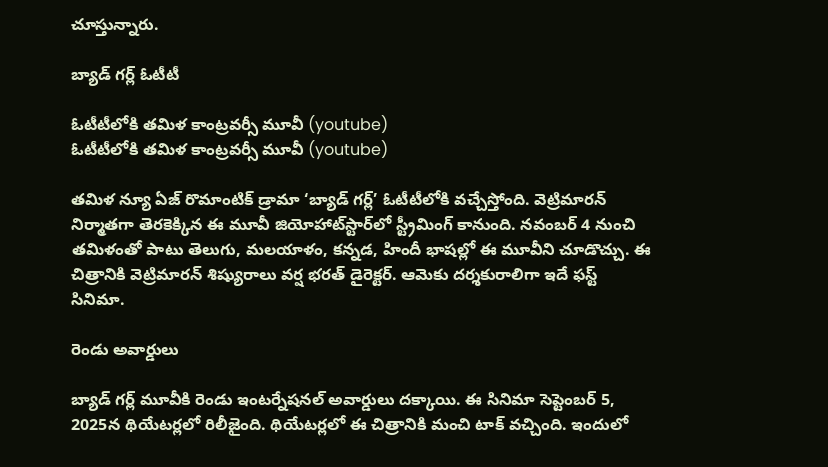చూస్తున్నారు.

బ్యాడ్ గర్ల్ ఓటీటీ

ఓటీటీలోకి తమిళ కాంట్రవర్సీ మూవీ (youtube)
ఓటీటీలోకి తమిళ కాంట్రవర్సీ మూవీ (youtube)

తమిళ న్యూ ఏజ్ రొమాంటిక్ డ్రామా ‘బ్యాడ్ గర్ల్’ ఓటీటీలోకి వచ్చేస్తోంది. వెట్రిమారన్ నిర్మాతగా తెరకెక్కిన ఈ మూవీ జియోహాట్‌స్టార్‌లో స్ట్రీమింగ్ కానుంది. నవంబర్ 4 నుంచి తమిళంతో పాటు తెలుగు, మలయాళం, కన్నడ, హిందీ భాషల్లో ఈ మూవీని చూడొచ్చు. ఈ చిత్రానికి వెట్రిమారన్ శిష్యురాలు వర్ష భరత్ డైరెక్టర్. ఆమెకు దర్శకురాలిగా ఇదే ఫస్ట్ సినిమా.

రెండు అవార్డులు

బ్యాడ్ గర్ల్ మూవీకి రెండు ఇంటర్నేషనల్ అవార్డులు దక్కాయి. ఈ సినిమా సెప్టెంబర్ 5, 2025న థియేటర్లలో రిలీజైంది. థియేటర్లలో ఈ చిత్రానికి మంచి టాక్ వచ్చింది. ఇందులో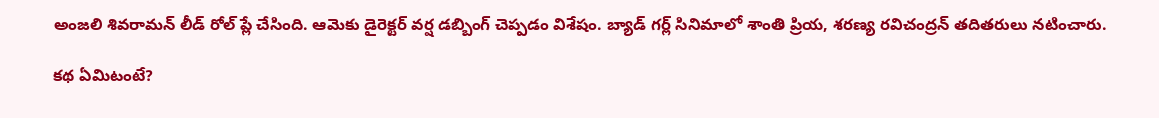అంజలి శివరామన్ లీడ్ రోల్ ప్లే చేసింది. ఆమెకు డైరెక్టర్ వర్ష డబ్బింగ్ చెప్పడం విశేషం. బ్యాడ్ గర్ల్ సినిమాలో శాంతి ప్రియ, శరణ్య రవిచంద్రన్ తదితరులు నటించారు.

కథ ఏమిటంటే?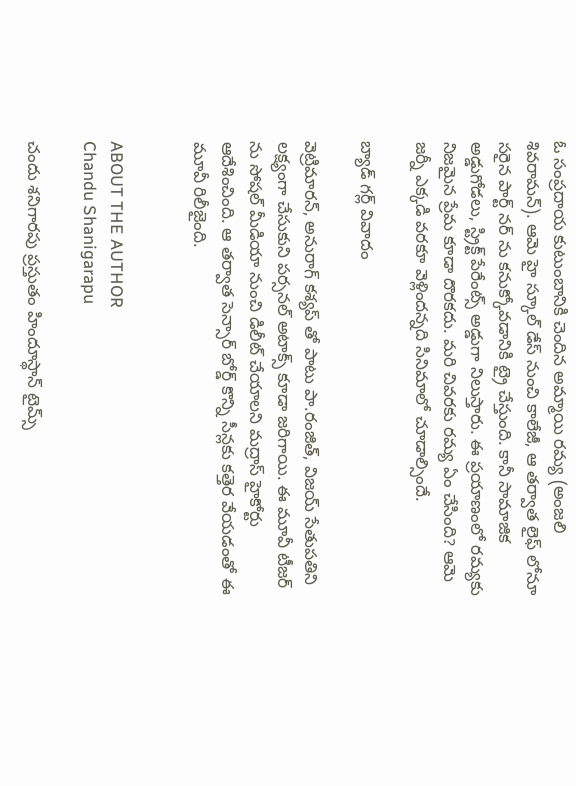ఓ సంప్రదాయ కుటుంబానికి చెందిన అమ్మాయి రమ్య (అంజలి శివరామన్). ఆమె హై స్కూల్ డేస్ నుంచి కాలేజీ, ఆ తర్వాత లైఫ్ లోనూ సరైన పార్ట్ నర్ ను కనుక్కోవడానికి ట్రై చేస్తుంది. కానీ సామాజిక అడ్డుగోడలు, స్ట్రిక్ట్ పేరేంట్స్ అడ్డుగా నిలుస్తారు. ఈ ప్రయాణంలో రమ్యకు నిజమైన ప్రేమ కూడా దొరకదు. మరి చివరకు రమ్య ఏం చేసింది? ఆమె జర్నీ ఎక్కడి వరకూ వెళ్లిందన్నది సినిమాలో చూడాల్సిందే.

బ్యాడ్ గర్ల్ వివాదం

వెట్రిమారన్, అనురాగ్ కశ్యప్ తో పాటు పా.రంజిత్, విజయ్ సేతుపతిని లక్ష్యంగా చేసుకుని పర్సనల్ అటాక్స్ కూడా జరిగాయి. ఈ మూవీ టీజర్ ను సోషల్ మీడియా నుంచి డిలీట్ చేయాలని మద్రాస్ హైకోర్టు ఆదేశించింది. ఆ తర్వాత సెన్సార్ బోర్డ్ కొన్ని సీన్లకు కత్తెర వేయడంతో ఈ మూవీ రిలీజైంది.


ABOUT THE AUTHOR
Chandu Shanigarapu

చందు శనిగారపు ప్రస్తుతం హిందూస్థాన్ టైమ్స్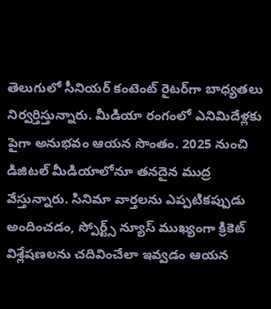తెలుగులో సీనియర్ కంటెంట్ రైట‌ర్‌గా బాధ్యతలు నిర్వర్తిస్తున్నారు. మీడియా రంగంలో ఎనిమిదేళ్లకు పైగా అనుభవం ఆయన సొంతం. 2025 నుంచి డిజిటల్ మీడియాలోనూ తనదైన ముద్ర వేస్తున్నారు. సినిమా వార్తలను ఎప్పటికప్పుడు అందించడం, స్పోర్ట్స్ న్యూస్ ముఖ్యంగా క్రికెట్ విశ్లేషణలను చదివించేలా ఇవ్వడం ఆయన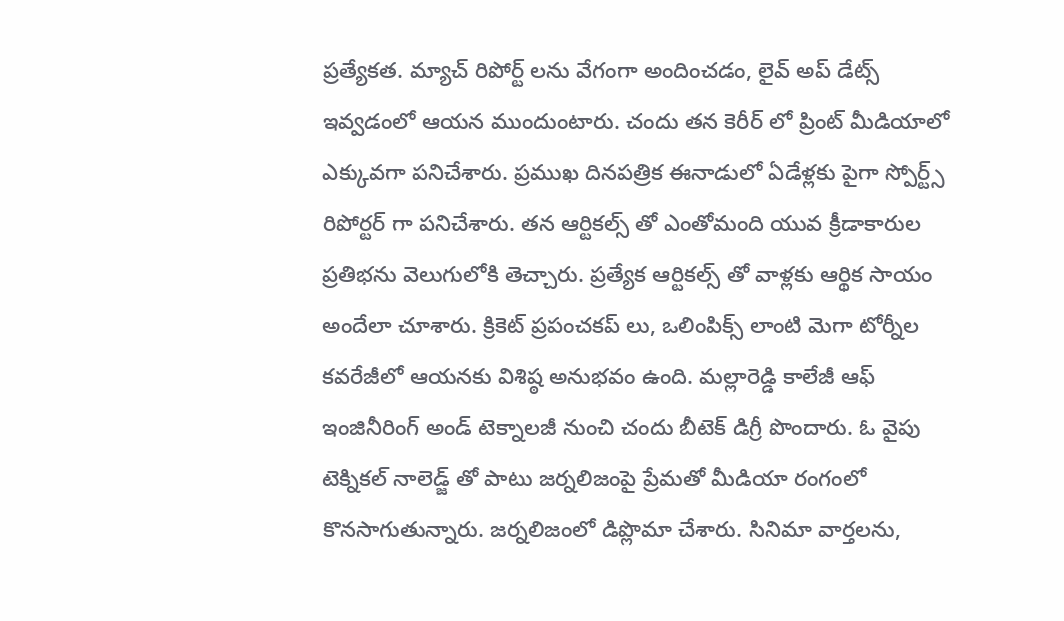ప్రత్యేకత. మ్యాచ్ రిపోర్ట్ లను వేగంగా అందించడం, లైవ్ అప్ డేట్స్ ఇవ్వడంలో ఆయన ముందుంటారు. చందు తన కెరీర్ లో ప్రింట్ మీడియాలో ఎక్కువగా పనిచేశారు. ప్రముఖ దినపత్రిక ఈనాడులో ఏడేళ్లకు పైగా స్పోర్ట్స్ రిపోర్టర్ గా పనిచేశారు. తన ఆర్టికల్స్ తో ఎంతోమంది యువ క్రీడాకారుల ప్రతిభను వెలుగులోకి తెచ్చారు. ప్రత్యేక ఆర్టికల్స్ తో వాళ్లకు ఆర్థిక సాయం అందేలా చూశారు. క్రికెట్ ప్రపంచకప్ లు, ఒలింపిక్స్ లాంటి మెగా టోర్నీల కవరేజీలో ఆయనకు విశిష్ఠ అనుభవం ఉంది. మల్లారెడ్డి కాలేజీ ఆఫ్ ఇంజినీరింగ్ అండ్ టెక్నాలజీ నుంచి చందు బీటెక్ డిగ్రీ పొందారు. ఓ వైపు టెక్నికల్ నాలెడ్జ్ తో పాటు జర్నలిజంపై ప్రేమతో మీడియా రంగంలో కొనసాగుతున్నారు. జర్నలిజంలో డిప్లొమా చేశారు. సినిమా వార్తలను,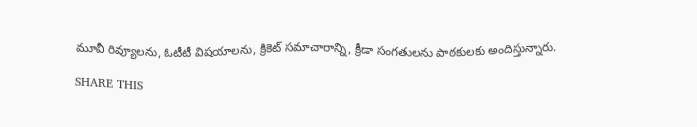మూవీ రివ్యూలను, ఓటీటీ విషయాలను, క్రికెట్ సమాచారాన్ని, క్రీడా సంగతులను పాఠకులకు అందిస్తున్నారు.

SHARE THIS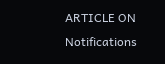ARTICLE ON
Notifications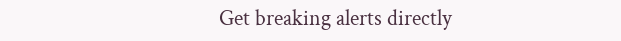Get breaking alerts directly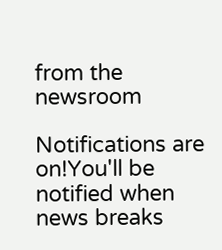from the newsroom

Notifications are on!You'll be notified when news breaks